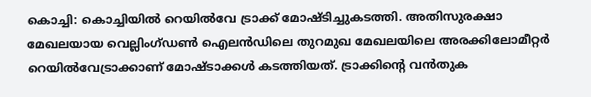കൊച്ചി: കൊച്ചിയിൽ റെയിൽവേ ട്രാക്ക് മോഷ്ടിച്ചുകടത്തി. അതിസുരക്ഷാ മേഖലയായ വെല്ലിംഗ്ഡൺ ഐലൻഡിലെ തുറമുഖ മേഖലയിലെ അരക്കിലോമീറ്റർ റെയിൽവേട്രാക്കാണ് മോഷ്ടാക്കൾ കടത്തിയത്. ട്രാക്കിന്റെ വൻതുക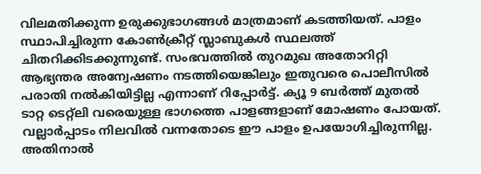വിലമതിക്കുന്ന ഉരുക്കുഭാഗങ്ങൾ മാത്രമാണ് കടത്തിയത്. പാളം സ്ഥാപിച്ചിരുന്ന കോൺക്രീറ്റ് സ്ലാബുകൾ സ്ഥലത്ത് ചിതറിക്കിടക്കുന്നുണ്ട്. സംഭവത്തിൽ തുറമുഖ അതോറിറ്റി ആഭ്യന്തര അന്വേഷണം നടത്തിയെങ്കിലും ഇതുവരെ പൊലീസിൽ പരാതി നൽകിയിട്ടില്ല എന്നാണ് റിപ്പോർട്ട്. ക്യൂ 9 ബർത്ത് മുതൽ ടാറ്റ ടെറ്റ്ലി വരെയുള്ള ഭാഗത്തെ പാളങ്ങളാണ് മോഷണം പോയത്.
വല്ലാർപ്പാടം നിലവിൽ വന്നതോടെ ഈ പാളം ഉപയോഗിച്ചിരുന്നില്ല. അതിനാൽ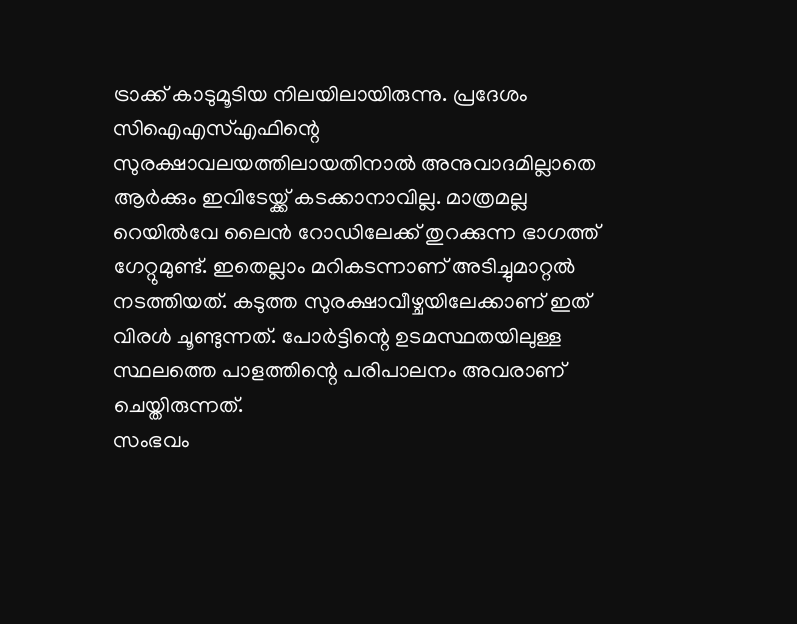ട്രാക്ക് കാടുമൂടിയ നിലയിലായിരുന്നു. പ്രദേശം സിഐഎസ്എഫിന്റെ സുരക്ഷാവലയത്തിലായതിനാൽ അനുവാദമില്ലാതെ ആർക്കും ഇവിടേയ്ക്ക് കടക്കാനാവില്ല. മാത്രമല്ല റെയിൽവേ ലൈൻ റോഡിലേക്ക് തുറക്കുന്ന ഭാഗത്ത് ഗേറ്റുമുണ്ട്. ഇതെല്ലാം മറികടന്നാണ് അടിച്ചുമാറ്റൽ നടത്തിയത്. കടുത്ത സുരക്ഷാവീഴ്ചയിലേക്കാണ് ഇത് വിരൾ ചൂണ്ടുന്നത്. പോർട്ടിന്റെ ഉടമസ്ഥതയിലുള്ള സ്ഥലത്തെ പാളത്തിന്റെ പരിപാലനം അവരാണ് ചെയ്തിരുന്നത്.
സംഭവം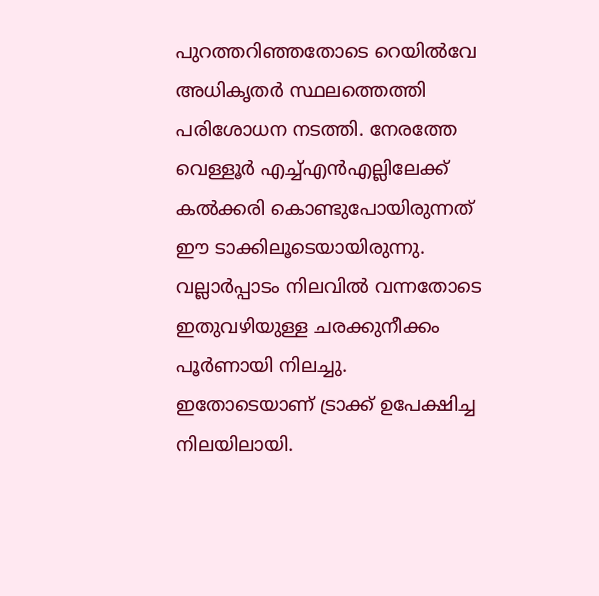പുറത്തറിഞ്ഞതോടെ റെയിൽവേ അധികൃതർ സ്ഥലത്തെത്തി പരിശോധന നടത്തി. നേരത്തേ വെള്ളൂർ എച്ച്എൻഎല്ലിലേക്ക് കൽക്കരി കൊണ്ടുപോയിരുന്നത് ഈ ടാക്കിലൂടെയായിരുന്നു. വല്ലാർപ്പാടം നിലവിൽ വന്നതോടെ ഇതുവഴിയുള്ള ചരക്കുനീക്കം പൂർണായി നിലച്ചു. ഇതോടെയാണ് ട്രാക്ക് ഉപേക്ഷിച്ച നിലയിലായി.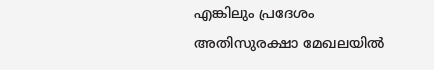എങ്കിലും പ്രദേശം അതിസുരക്ഷാ മേഖലയിൽ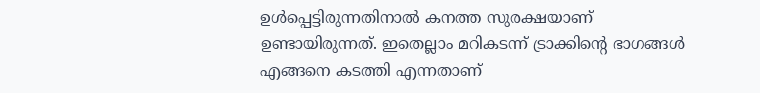ഉൾപ്പെട്ടിരുന്നതിനാൽ കനത്ത സുരക്ഷയാണ് ഉണ്ടായിരുന്നത്. ഇതെല്ലാം മറികടന്ന് ട്രാക്കിന്റെ ഭാഗങ്ങൾ എങ്ങനെ കടത്തി എന്നതാണ്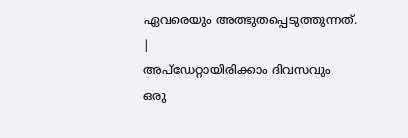ഏവരെയും അത്ഭുതപ്പെടുത്തുന്നത്.
|
അപ്ഡേറ്റായിരിക്കാം ദിവസവും
ഒരു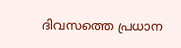ദിവസത്തെ പ്രധാന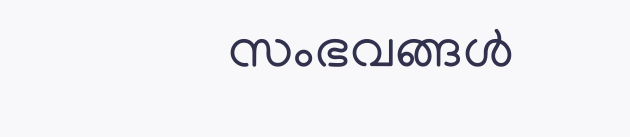സംഭവങ്ങൾ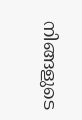നിങ്ങളുടെ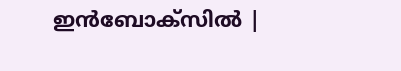ഇൻബോക്സിൽ |